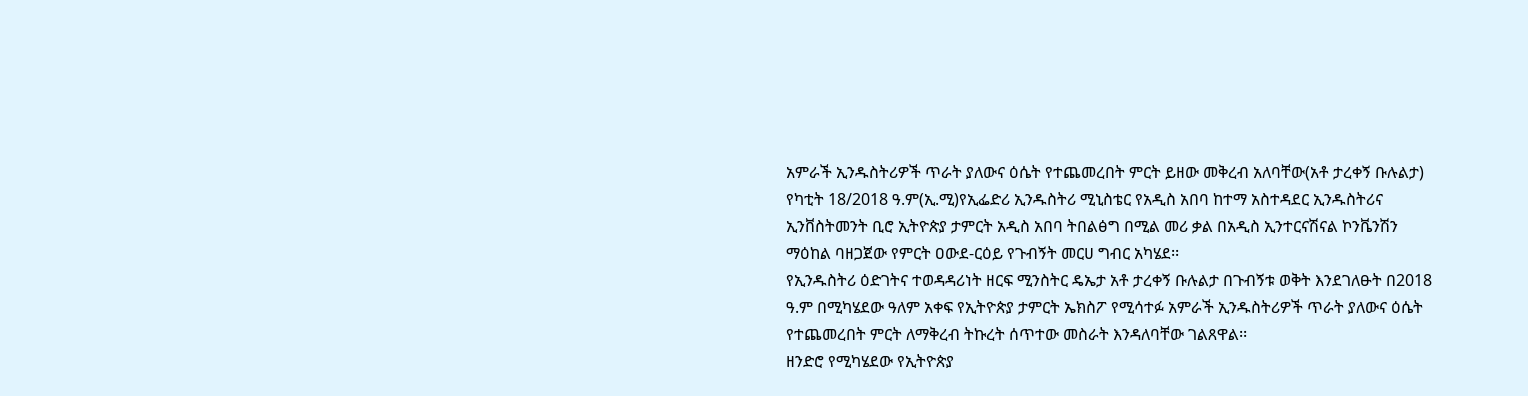አምራች ኢንዱስትሪዎች ጥራት ያለውና ዕሴት የተጨመረበት ምርት ይዘው መቅረብ አለባቸው(አቶ ታረቀኝ ቡሉልታ)
የካቲት 18/2018 ዓ.ም(ኢ.ሚ)የኢፌድሪ ኢንዱስትሪ ሚኒስቴር የአዲስ አበባ ከተማ አስተዳደር ኢንዱስትሪና ኢንቨስትመንት ቢሮ ኢትዮጵያ ታምርት አዲስ አበባ ትበልፅግ በሚል መሪ ቃል በአዲስ ኢንተርናሽናል ኮንቬንሽን ማዕከል ባዘጋጀው የምርት ዐውደ-ርዕይ የጉብኝት መርሀ ግብር አካሄደ፡፡
የኢንዱስትሪ ዕድገትና ተወዳዳሪነት ዘርፍ ሚንስትር ዴኤታ አቶ ታረቀኝ ቡሉልታ በጉብኝቱ ወቅት እንደገለፁት በ2018 ዓ.ም በሚካሄደው ዓለም አቀፍ የኢትዮጵያ ታምርት ኤክስፖ የሚሳተፉ አምራች ኢንዱስትሪዎች ጥራት ያለውና ዕሴት የተጨመረበት ምርት ለማቅረብ ትኩረት ሰጥተው መስራት እንዳለባቸው ገልጸዋል፡፡
ዘንድሮ የሚካሄደው የኢትዮጵያ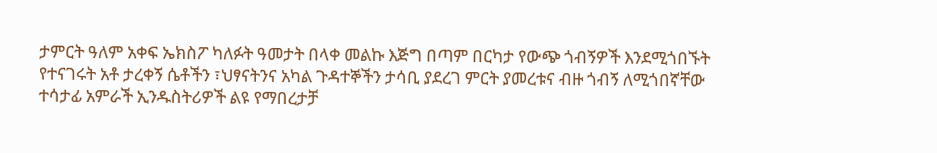ታምርት ዓለም አቀፍ ኤክስፖ ካለፉት ዓመታት በላቀ መልኩ እጅግ በጣም በርካታ የውጭ ጎብኝዎች እንደሚጎበኙት የተናገሩት አቶ ታረቀኝ ሴቶችን ፣ህፃናትንና አካል ጉዳተኞችን ታሳቢ ያደረገ ምርት ያመረቱና ብዙ ጎብኝ ለሚጎበኛቸው ተሳታፊ አምራች ኢንዱስትሪዎች ልዩ የማበረታቻ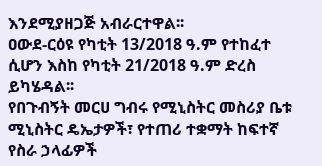እንደሚያዘጋጅ አብራርተዋል፡፡
ዐውደ-ርዕዩ የካቲት 13/2018 ዓ.ም የተከፈተ ሲሆን እስከ የካቲት 21/2018 ዓ.ም ድረስ ይካሄዳል፡፡
የበጉብኝት መርሀ ግብሩ የሚኒስትር መስሪያ ቤቱ ሚኒስትር ዴኤታዎች፣ የተጠሪ ተቋማት ከፍተኛ የስራ ኃላፊዎች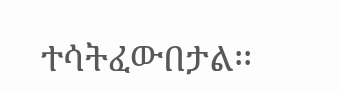ተሳትፈውበታል፡፡